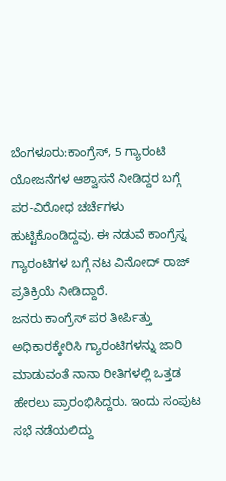ಬೆಂಗಳೂರು:ಕಾಂಗ್ರೆಸ್, 5 ಗ್ಯಾರಂಟಿ ಯೋಜನೆಗಳ ಆಶ್ವಾಸನೆ ನೀಡಿದ್ದರ ಬಗ್ಗೆ ಪರ-ವಿರೋಧ ಚರ್ಚೆಗಳು ಹುಟ್ಟಿಕೊಂಡಿದ್ದವು. ಈ ನಡುವೆ ಕಾಂಗ್ರೆಸ್ನ ಗ್ಯಾರಂಟಿಗಳ ಬಗ್ಗೆ ನಟ ವಿನೋದ್ ರಾಜ್ ಪ್ರತಿಕ್ರಿಯೆ ನೀಡಿದ್ದಾರೆ.
ಜನರು ಕಾಂಗ್ರೆಸ್ ಪರ ತೀರ್ಪಿತ್ತು ಅಧಿಕಾರಕ್ಕೇರಿಸಿ ಗ್ಯಾರಂಟಿಗಳನ್ನು ಜಾರಿ ಮಾಡುವಂತೆ ನಾನಾ ರೀತಿಗಳಲ್ಲಿ ಒತ್ತಡ ಹೇರಲು ಪ್ರಾರಂಭಿಸಿದ್ದರು. ಇಂದು ಸಂಪುಟ ಸಭೆ ನಡೆಯಲಿದ್ದು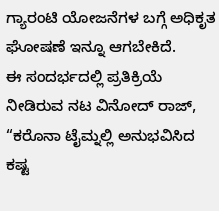ಗ್ಯಾರಂಟಿ ಯೋಜನೆಗಳ ಬಗ್ಗೆ ಅಧಿಕೃತ ಘೋಷಣೆ ಇನ್ನೂ ಆಗಬೇಕಿದೆ.
ಈ ಸಂದರ್ಭದಲ್ಲಿ ಪ್ರತಿಕ್ರಿಯೆ ನೀಡಿರುವ ನಟ ವಿನೋದ್ ರಾಜ್, “ಕರೊನಾ ಟೈಮ್ನಲ್ಲಿ ಅನುಭವಿಸಿದ ಕಷ್ಟ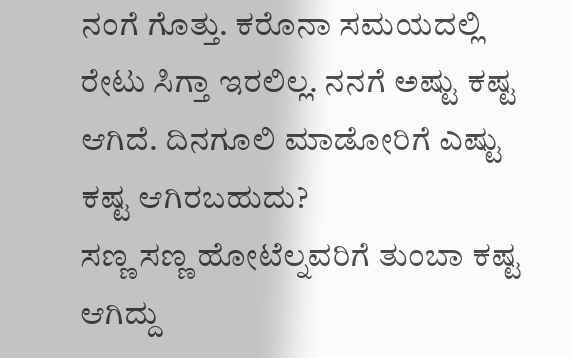ನಂಗೆ ಗೊತ್ತು. ಕರೊನಾ ಸಮಯದಲ್ಲಿ ರೇಟು ಸಿಗ್ತಾ ಇರಲಿಲ್ಲ. ನನಗೆ ಅಷ್ಟು ಕಷ್ಟ ಆಗಿದೆ. ದಿನಗೂಲಿ‌ ಮಾಡೋರಿಗೆ ಎಷ್ಟು‌ ಕಷ್ಟ ಆಗಿರಬಹುದು?
ಸಣ್ಣ ಸಣ್ಣ ಹೋಟೆಲ್ನವರಿಗೆ ತುಂಬಾ ಕಷ್ಟ ಆಗಿದ್ದು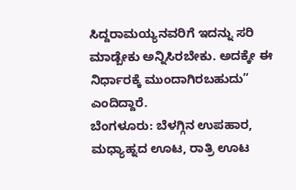ಸಿದ್ದರಾಮಯ್ಯನವರಿಗೆ ಇದನ್ನು ಸರಿ‌ ಮಾಡ್ಬೇಕು ಅನ್ನಿಸಿರಬೇಕು. ಅದಕ್ಕೇ ಈ ನಿರ್ಧಾರಕ್ಕೆ ಮುಂದಾಗಿರಬಹುದು” ಎಂದಿದ್ದಾರೆ.
ಬೆಂಗಳೂರು: ಬೆಳಗ್ಗಿನ ಉಪಹಾರ, ಮಧ್ಯಾಹ್ನದ ಊಟ, ರಾತ್ರಿ ಊಟ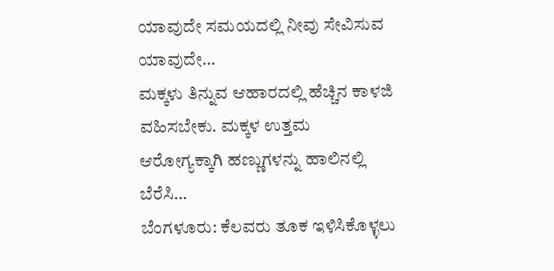ಯಾವುದೇ ಸಮಯದಲ್ಲಿ ನೀವು ಸೇವಿಸುವ ಯಾವುದೇ…
ಮಕ್ಕಳು ತಿನ್ನುವ ಆಹಾರದಲ್ಲಿ ಹೆಚ್ಚಿನ ಕಾಳಜಿ ವಹಿಸಬೇಕು. ಮಕ್ಕಳ ಉತ್ತಮ ಆರೋಗ್ಯಕ್ಕಾಗಿ ಹಣ್ಣುಗಳನ್ನು ಹಾಲಿನಲ್ಲಿ ಬೆರೆಸಿ…
ಬೆಂಗಳೂರು: ಕೆಲವರು ತೂಕ ಇಳಿಸಿಕೊಳ್ಳಲು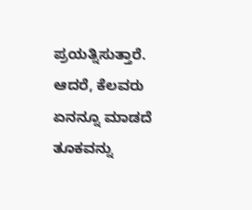ಪ್ರಯತ್ನಿಸುತ್ತಾರೆ. ಆದರೆ, ಕೆಲವರು ಏನನ್ನೂ ಮಾಡದೆ ತೂಕವನ್ನು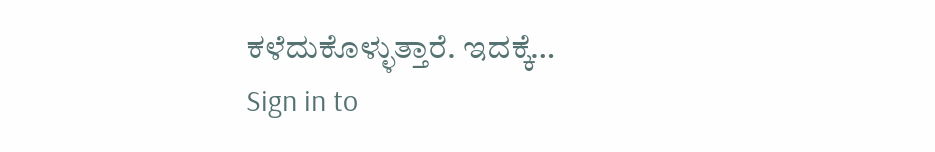ಕಳೆದುಕೊಳ್ಳುತ್ತಾರೆ. ಇದಕ್ಕೆ…
Sign in to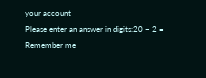your account
Please enter an answer in digits:20 − 2 =
Remember me